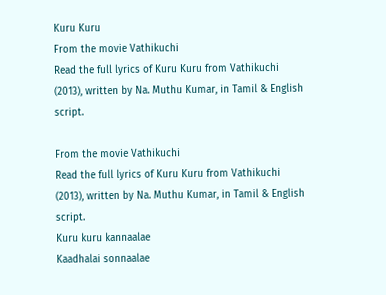Kuru Kuru
From the movie Vathikuchi
Read the full lyrics of Kuru Kuru from Vathikuchi (2013), written by Na. Muthu Kumar, in Tamil & English script.

From the movie Vathikuchi
Read the full lyrics of Kuru Kuru from Vathikuchi (2013), written by Na. Muthu Kumar, in Tamil & English script.
Kuru kuru kannaalae
Kaadhalai sonnaalae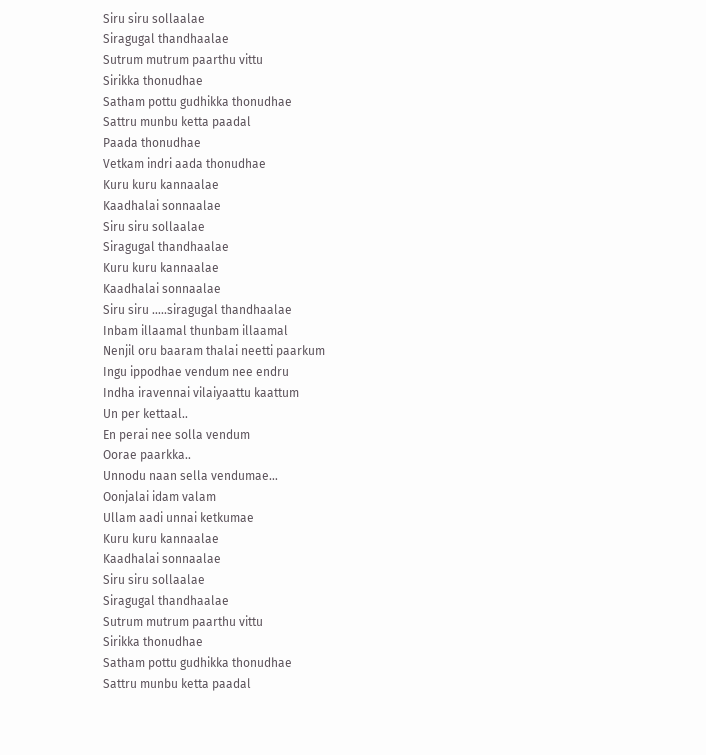Siru siru sollaalae
Siragugal thandhaalae
Sutrum mutrum paarthu vittu
Sirikka thonudhae
Satham pottu gudhikka thonudhae
Sattru munbu ketta paadal
Paada thonudhae
Vetkam indri aada thonudhae
Kuru kuru kannaalae
Kaadhalai sonnaalae
Siru siru sollaalae
Siragugal thandhaalae
Kuru kuru kannaalae
Kaadhalai sonnaalae
Siru siru …..siragugal thandhaalae
Inbam illaamal thunbam illaamal
Nenjil oru baaram thalai neetti paarkum
Ingu ippodhae vendum nee endru
Indha iravennai vilaiyaattu kaattum
Un per kettaal..
En perai nee solla vendum
Oorae paarkka..
Unnodu naan sella vendumae…
Oonjalai idam valam
Ullam aadi unnai ketkumae
Kuru kuru kannaalae
Kaadhalai sonnaalae
Siru siru sollaalae
Siragugal thandhaalae
Sutrum mutrum paarthu vittu
Sirikka thonudhae
Satham pottu gudhikka thonudhae
Sattru munbu ketta paadal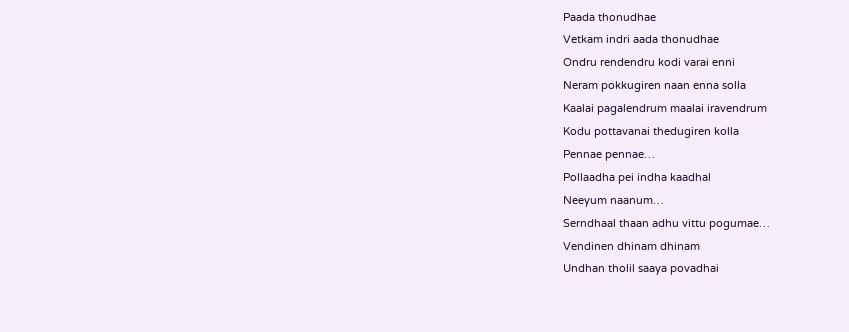Paada thonudhae
Vetkam indri aada thonudhae
Ondru rendendru kodi varai enni
Neram pokkugiren naan enna solla
Kaalai pagalendrum maalai iravendrum
Kodu pottavanai thedugiren kolla
Pennae pennae…
Pollaadha pei indha kaadhal
Neeyum naanum…
Serndhaal thaan adhu vittu pogumae…
Vendinen dhinam dhinam
Undhan tholil saaya povadhai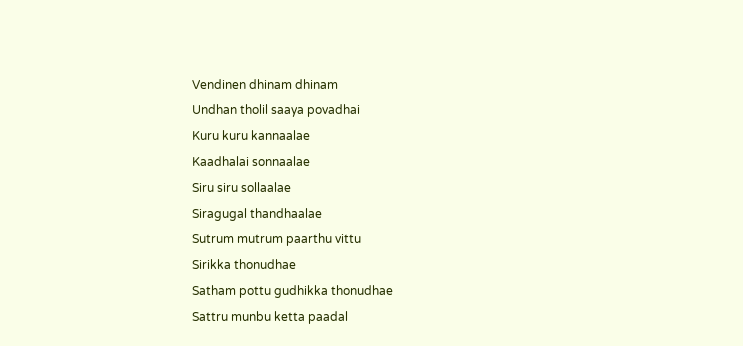Vendinen dhinam dhinam
Undhan tholil saaya povadhai
Kuru kuru kannaalae
Kaadhalai sonnaalae
Siru siru sollaalae
Siragugal thandhaalae
Sutrum mutrum paarthu vittu
Sirikka thonudhae
Satham pottu gudhikka thonudhae
Sattru munbu ketta paadal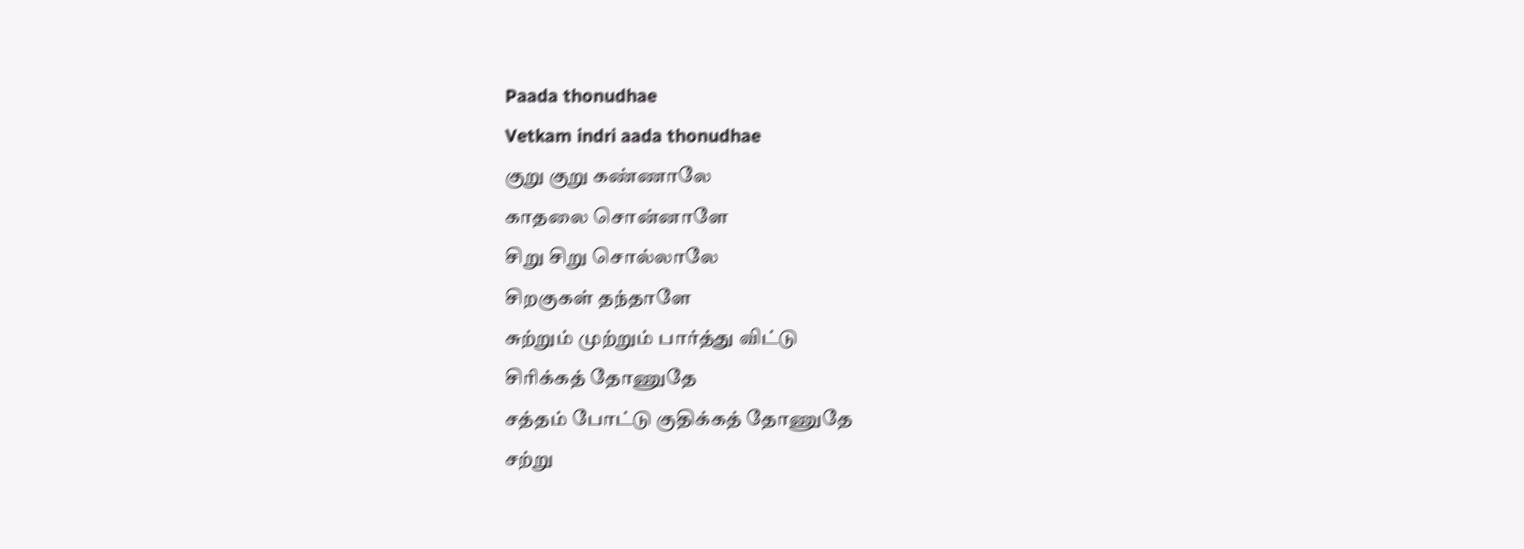Paada thonudhae
Vetkam indri aada thonudhae
குறு குறு கண்ணாலே
காதலை சொன்னாளே
சிறு சிறு சொல்லாலே
சிறகுகள் தந்தாளே
சுற்றும் முற்றும் பார்த்து விட்டு
சிரிக்கத் தோணுதே
சத்தம் போட்டு குதிக்கத் தோணுதே
சற்று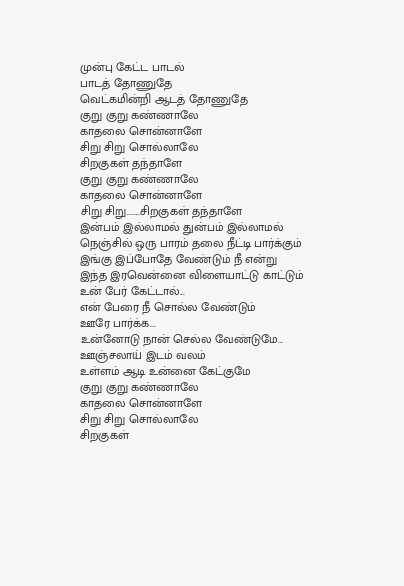முன்பு கேட்ட பாடல்
பாடத் தோணுதே
வெட்கமின்றி ஆடத் தோணுதே
குறு குறு கண்ணாலே
காதலை சொன்னாளே
சிறு சிறு சொல்லாலே
சிறகுகள் தந்தாளே
குறு குறு கண்ணாலே
காதலை சொன்னாளே
சிறு சிறு.......சிறகுகள் தந்தாளே
இன்பம் இல்லாமல் துன்பம் இல்லாமல்
நெஞ்சில் ஒரு பாரம் தலை நீட்டி பார்க்கும்
இங்கு இப்போதே வேண்டும் நீ என்று
இந்த இரவென்னை விளையாட்டு காட்டும்
உன் பேர் கேட்டால்...
என் பேரை நீ சொல்ல வேண்டும்
ஊரே பார்க்க...
உன்னோடு நான் செல்ல வேண்டுமே...
ஊஞ்சலாய் இடம் வலம்
உள்ளம் ஆடி உன்னை கேட்குமே
குறு குறு கண்ணாலே
காதலை சொன்னாளே
சிறு சிறு சொல்லாலே
சிறகுகள்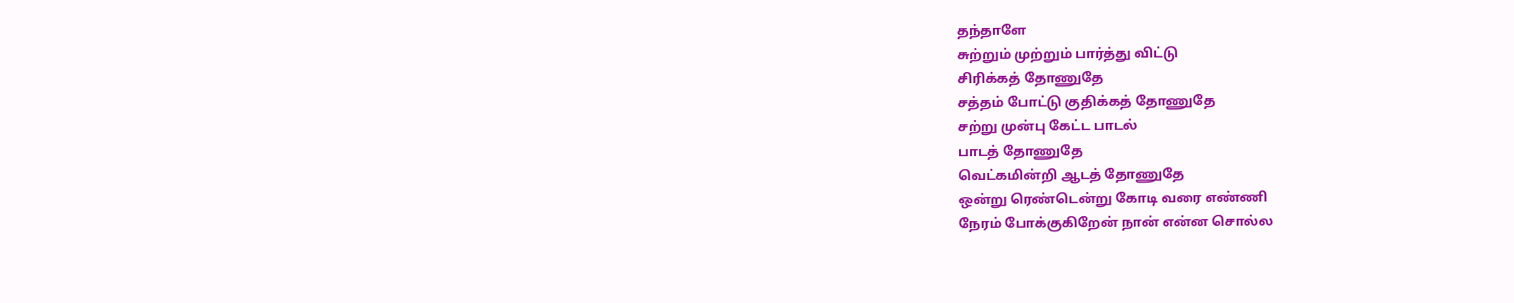தந்தாளே
சுற்றும் முற்றும் பார்த்து விட்டு
சிரிக்கத் தோணுதே
சத்தம் போட்டு குதிக்கத் தோணுதே
சற்று முன்பு கேட்ட பாடல்
பாடத் தோணுதே
வெட்கமின்றி ஆடத் தோணுதே
ஒன்று ரெண்டென்று கோடி வரை எண்ணி
நேரம் போக்குகிறேன் நான் என்ன சொல்ல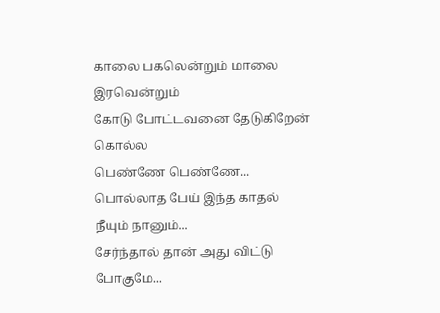காலை பகலென்றும் மாலை இரவென்றும்
கோடு போட்டவனை தேடுகிறேன் கொல்ல
பெண்ணே பெண்ணே...
பொல்லாத பேய் இந்த காதல்
நீயும் நானும்...
சேர்ந்தால் தான் அது விட்டு போகுமே...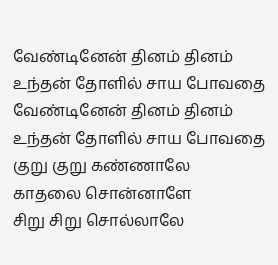வேண்டினேன் தினம் தினம்
உந்தன் தோளில் சாய போவதை
வேண்டினேன் தினம் தினம்
உந்தன் தோளில் சாய போவதை
குறு குறு கண்ணாலே
காதலை சொன்னாளே
சிறு சிறு சொல்லாலே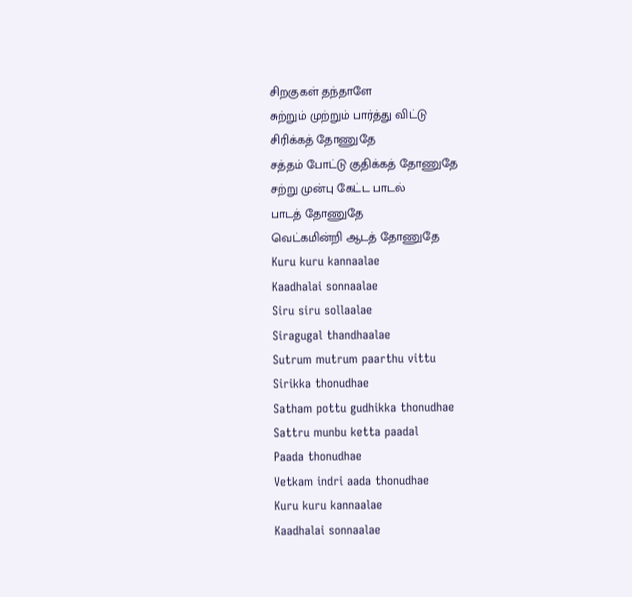சிறகுகள் தந்தாளே
சுற்றும் முற்றும் பார்த்து விட்டு
சிரிக்கத் தோணுதே
சத்தம் போட்டு குதிக்கத் தோணுதே
சற்று முன்பு கேட்ட பாடல்
பாடத் தோணுதே
வெட்கமின்றி ஆடத் தோணுதே
Kuru kuru kannaalae
Kaadhalai sonnaalae
Siru siru sollaalae
Siragugal thandhaalae
Sutrum mutrum paarthu vittu
Sirikka thonudhae
Satham pottu gudhikka thonudhae
Sattru munbu ketta paadal
Paada thonudhae
Vetkam indri aada thonudhae
Kuru kuru kannaalae
Kaadhalai sonnaalae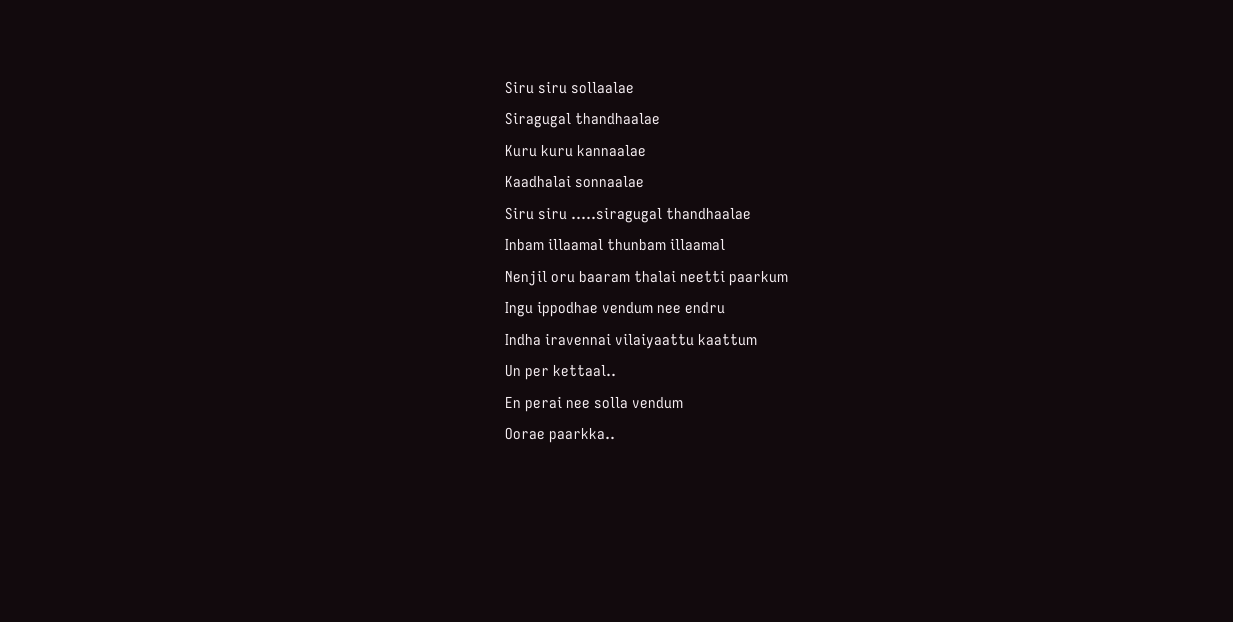Siru siru sollaalae
Siragugal thandhaalae
Kuru kuru kannaalae
Kaadhalai sonnaalae
Siru siru …..siragugal thandhaalae
Inbam illaamal thunbam illaamal
Nenjil oru baaram thalai neetti paarkum
Ingu ippodhae vendum nee endru
Indha iravennai vilaiyaattu kaattum
Un per kettaal..
En perai nee solla vendum
Oorae paarkka..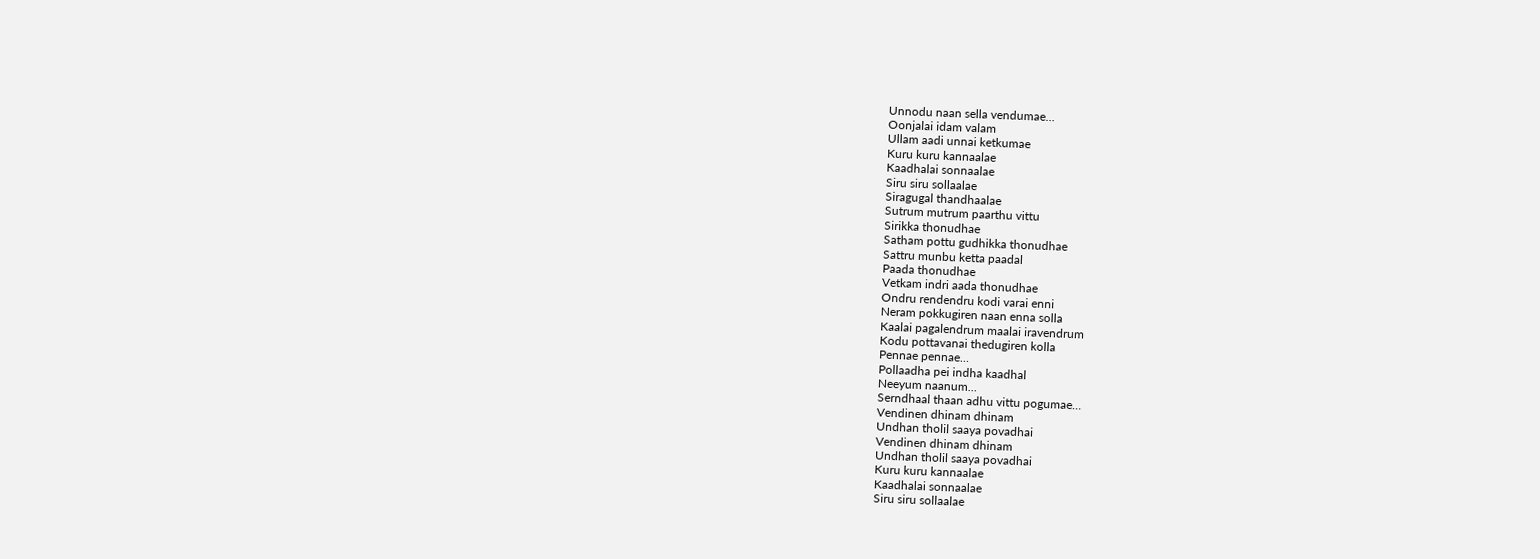Unnodu naan sella vendumae…
Oonjalai idam valam
Ullam aadi unnai ketkumae
Kuru kuru kannaalae
Kaadhalai sonnaalae
Siru siru sollaalae
Siragugal thandhaalae
Sutrum mutrum paarthu vittu
Sirikka thonudhae
Satham pottu gudhikka thonudhae
Sattru munbu ketta paadal
Paada thonudhae
Vetkam indri aada thonudhae
Ondru rendendru kodi varai enni
Neram pokkugiren naan enna solla
Kaalai pagalendrum maalai iravendrum
Kodu pottavanai thedugiren kolla
Pennae pennae…
Pollaadha pei indha kaadhal
Neeyum naanum…
Serndhaal thaan adhu vittu pogumae…
Vendinen dhinam dhinam
Undhan tholil saaya povadhai
Vendinen dhinam dhinam
Undhan tholil saaya povadhai
Kuru kuru kannaalae
Kaadhalai sonnaalae
Siru siru sollaalae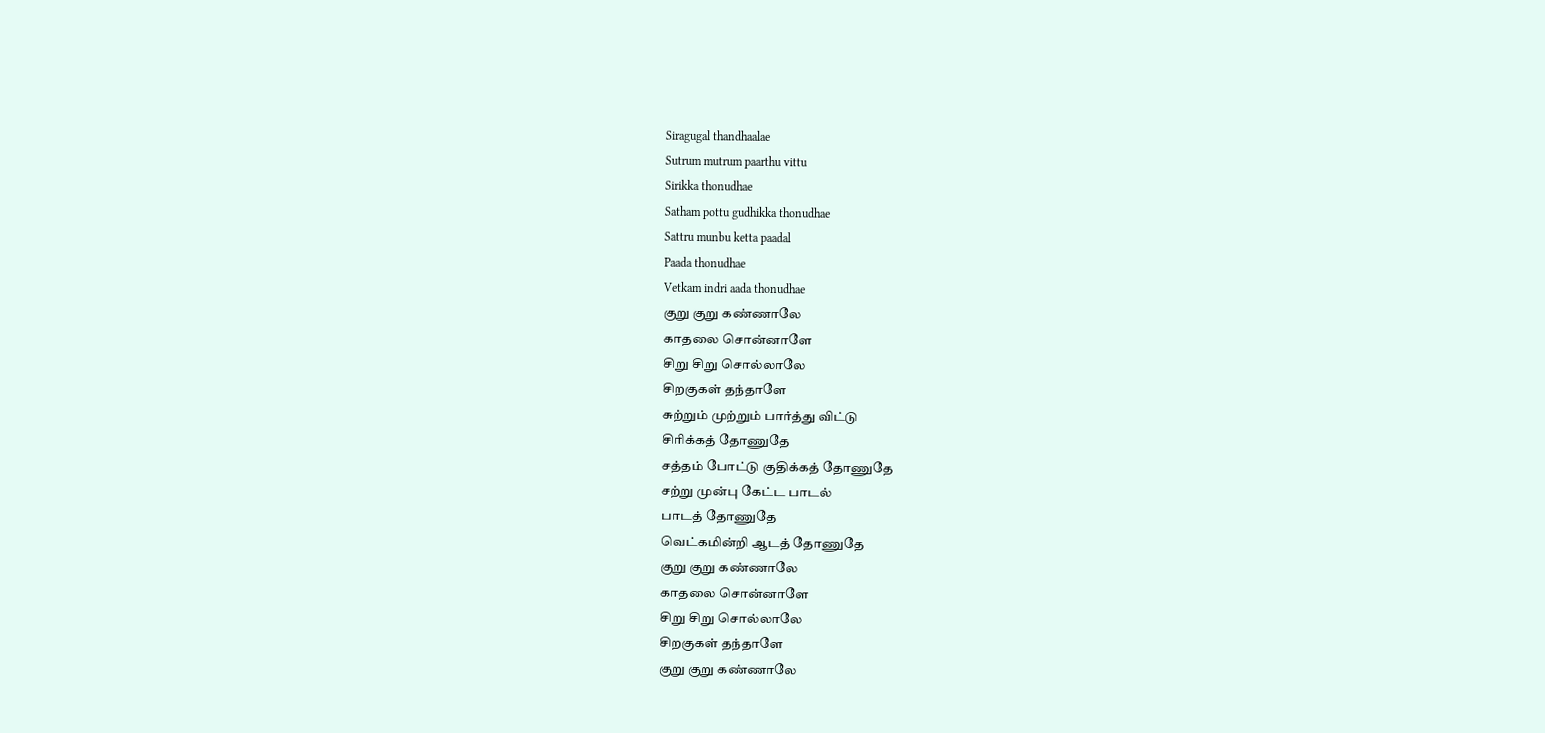Siragugal thandhaalae
Sutrum mutrum paarthu vittu
Sirikka thonudhae
Satham pottu gudhikka thonudhae
Sattru munbu ketta paadal
Paada thonudhae
Vetkam indri aada thonudhae
குறு குறு கண்ணாலே
காதலை சொன்னாளே
சிறு சிறு சொல்லாலே
சிறகுகள் தந்தாளே
சுற்றும் முற்றும் பார்த்து விட்டு
சிரிக்கத் தோணுதே
சத்தம் போட்டு குதிக்கத் தோணுதே
சற்று முன்பு கேட்ட பாடல்
பாடத் தோணுதே
வெட்கமின்றி ஆடத் தோணுதே
குறு குறு கண்ணாலே
காதலை சொன்னாளே
சிறு சிறு சொல்லாலே
சிறகுகள் தந்தாளே
குறு குறு கண்ணாலே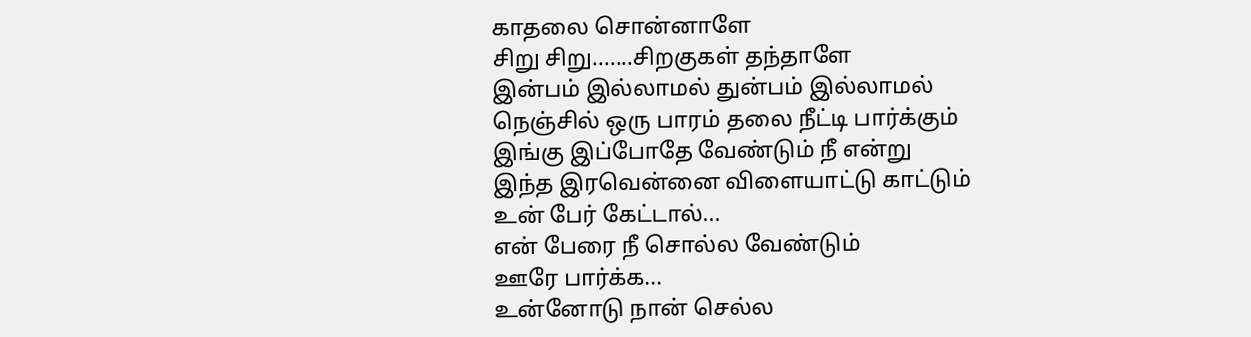காதலை சொன்னாளே
சிறு சிறு.......சிறகுகள் தந்தாளே
இன்பம் இல்லாமல் துன்பம் இல்லாமல்
நெஞ்சில் ஒரு பாரம் தலை நீட்டி பார்க்கும்
இங்கு இப்போதே வேண்டும் நீ என்று
இந்த இரவென்னை விளையாட்டு காட்டும்
உன் பேர் கேட்டால்...
என் பேரை நீ சொல்ல வேண்டும்
ஊரே பார்க்க...
உன்னோடு நான் செல்ல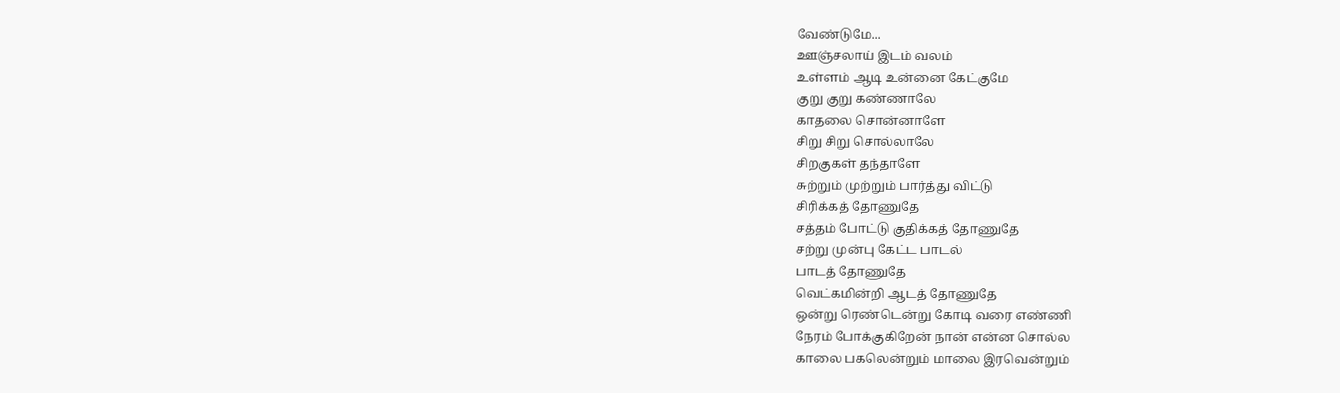வேண்டுமே...
ஊஞ்சலாய் இடம் வலம்
உள்ளம் ஆடி உன்னை கேட்குமே
குறு குறு கண்ணாலே
காதலை சொன்னாளே
சிறு சிறு சொல்லாலே
சிறகுகள் தந்தாளே
சுற்றும் முற்றும் பார்த்து விட்டு
சிரிக்கத் தோணுதே
சத்தம் போட்டு குதிக்கத் தோணுதே
சற்று முன்பு கேட்ட பாடல்
பாடத் தோணுதே
வெட்கமின்றி ஆடத் தோணுதே
ஒன்று ரெண்டென்று கோடி வரை எண்ணி
நேரம் போக்குகிறேன் நான் என்ன சொல்ல
காலை பகலென்றும் மாலை இரவென்றும்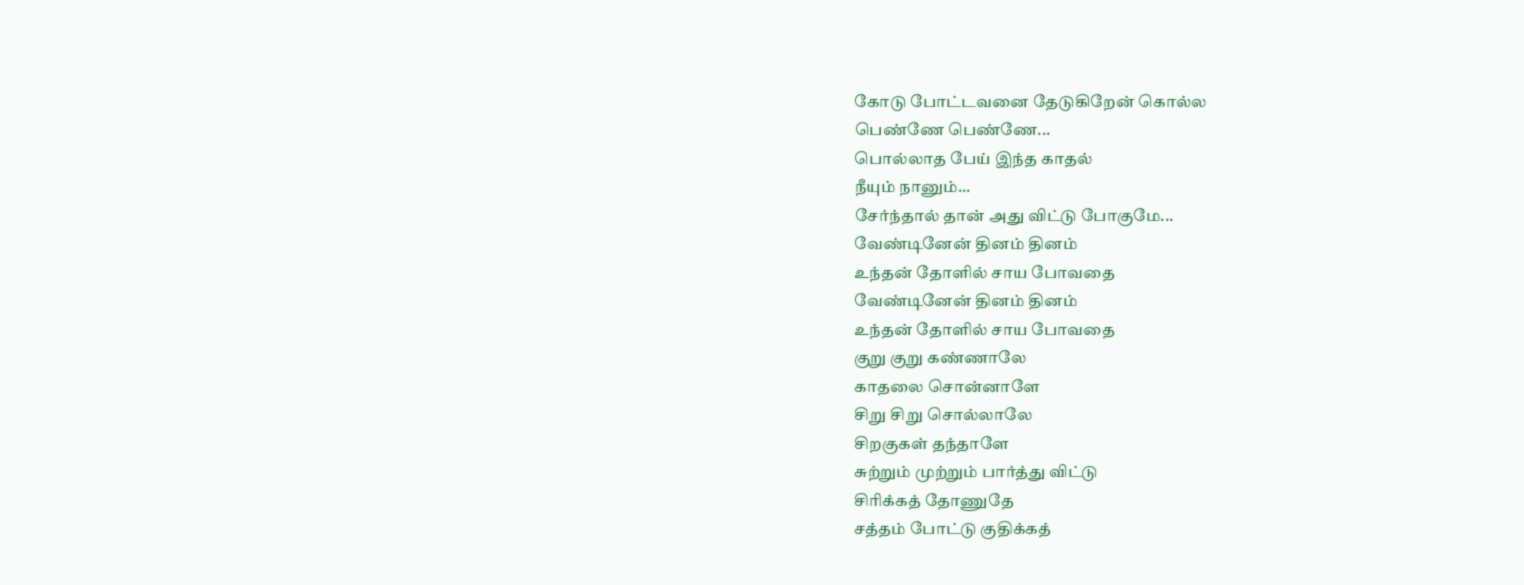கோடு போட்டவனை தேடுகிறேன் கொல்ல
பெண்ணே பெண்ணே...
பொல்லாத பேய் இந்த காதல்
நீயும் நானும்...
சேர்ந்தால் தான் அது விட்டு போகுமே...
வேண்டினேன் தினம் தினம்
உந்தன் தோளில் சாய போவதை
வேண்டினேன் தினம் தினம்
உந்தன் தோளில் சாய போவதை
குறு குறு கண்ணாலே
காதலை சொன்னாளே
சிறு சிறு சொல்லாலே
சிறகுகள் தந்தாளே
சுற்றும் முற்றும் பார்த்து விட்டு
சிரிக்கத் தோணுதே
சத்தம் போட்டு குதிக்கத்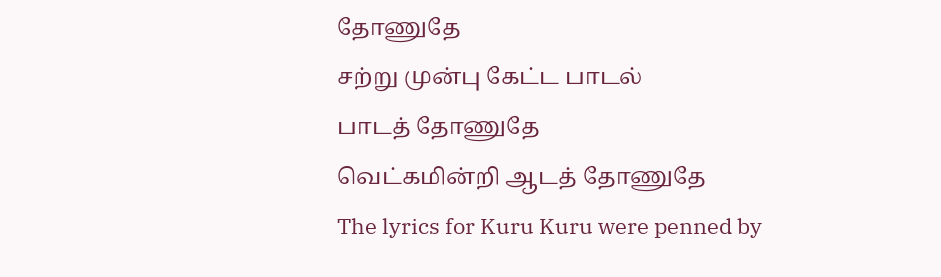தோணுதே
சற்று முன்பு கேட்ட பாடல்
பாடத் தோணுதே
வெட்கமின்றி ஆடத் தோணுதே
The lyrics for Kuru Kuru were penned by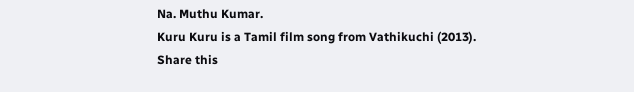Na. Muthu Kumar.
Kuru Kuru is a Tamil film song from Vathikuchi (2013).
Share this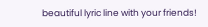beautiful lyric line with your friends!